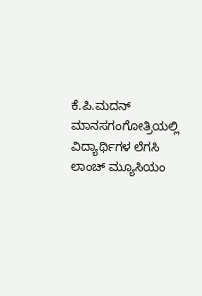ಕೆ.ಪಿ.ಮದನ್
ಮಾನಸಗಂಗೋತ್ರಿಯಲ್ಲಿ ವಿದ್ಯಾರ್ಥಿಗಳ ಲೆಗಸಿ ಲಾಂಚ್ ಮ್ಯೂಸಿಯಂ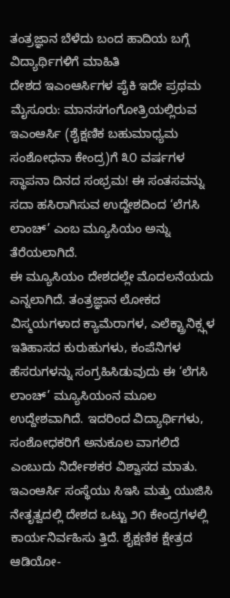ತಂತ್ರಜ್ಞಾನ ಬೆಳೆದು ಬಂದ ಹಾದಿಯ ಬಗ್ಗೆ ವಿದ್ಯಾರ್ಥಿಗಳಿಗೆ ಮಾಹಿತಿ
ದೇಶದ ಇಎಂಆರ್ಸಿಗಳ ಪೈಕಿ ಇದೇ ಪ್ರಥಮ
ಮೈಸೂರು: ಮಾನಸಗಂಗೋತ್ರಿಯಲ್ಲಿರುವ ಇಎಂಆರ್ಸಿ (ಶೈಕ್ಷಣಿಕ ಬಹುಮಾಧ್ಯಮ ಸಂಶೋಧನಾ ಕೇಂದ್ರ)ಗೆ ೩೦ ವರ್ಷಗಳ ಸ್ಥಾಪನಾ ದಿನದ ಸಂಭ್ರಮ! ಈ ಸಂತಸವನ್ನು ಸದಾ ಹಸಿರಾಗಿಸುವ ಉದ್ದೇಶದಿಂದ ‘ಲೆಗಸಿ ಲಾಂಚ್’ ಎಂಬ ಮ್ಯೂಸಿಯಂ ಅನ್ನು ತೆರೆಯಲಾಗಿದೆ.
ಈ ಮ್ಯೂಸಿಯಂ ದೇಶದಲ್ಲೇ ಮೊದಲನೆಯದು ಎನ್ನಲಾಗಿದೆ. ತಂತ್ರಜ್ಞಾನ ಲೋಕದ ವಿಸ್ಮಯಗಳಾದ ಕ್ಯಾಮೆರಾಗಳ, ಎಲೆಕ್ಟ್ರಾನಿಕ್ಸ್ಗಳ ಇತಿಹಾಸದ ಕುರುಹುಗಳು, ಕಂಪೆನಿಗಳ ಹೆಸರುಗಳನ್ನು ಸಂಗ್ರಹಿಸಿಡುವುದು ಈ ‘ಲೆಗಸಿ ಲಾಂಚ್’ ಮ್ಯೂಸಿಯಂನ ಮೂಲ ಉದ್ದೇಶವಾಗಿದೆ. ಇದರಿಂದ ವಿದ್ಯಾರ್ಥಿಗಳು, ಸಂಶೋಧಕರಿಗೆ ಅನುಕೂಲ ವಾಗಲಿದೆ ಎಂಬುದು ನಿರ್ದೇಶಕರ ವಿಶ್ವಾಸದ ಮಾತು.
ಇಎಂಆರ್ಸಿ ಸಂಸ್ಥೆಯು ಸಿಇಸಿ ಮತ್ತು ಯುಜಿಸಿ ನೇತೃತ್ವದಲ್ಲಿ ದೇಶದ ಒಟ್ಟು ೨೧ ಕೇಂದ್ರಗಳಲ್ಲಿ ಕಾರ್ಯನಿರ್ವಹಿಸು ತ್ತಿದೆ. ಶೈಕ್ಷಣಿಕ ಕ್ಷೇತ್ರದ ಆಡಿಯೋ-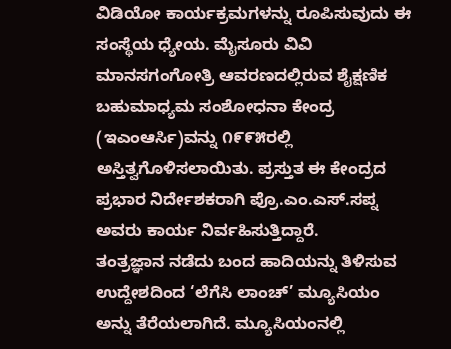ವಿಡಿಯೋ ಕಾರ್ಯಕ್ರಮಗಳನ್ನು ರೂಪಿಸುವುದು ಈ ಸಂಸ್ಥೆಯ ಧ್ಯೇಯ. ಮೈಸೂರು ವಿವಿ ಮಾನಸಗಂಗೋತ್ರಿ ಆವರಣದಲ್ಲಿರುವ ಶೈಕ್ಷಣಿಕ ಬಹುಮಾಧ್ಯಮ ಸಂಶೋಧನಾ ಕೇಂದ್ರ (ಇಎಂಆರ್ಸಿ)ವನ್ನು ೧೯೯೫ರಲ್ಲಿ ಅಸ್ತಿತ್ವಗೊಳಿಸಲಾಯಿತು. ಪ್ರಸ್ತುತ ಈ ಕೇಂದ್ರದ ಪ್ರಭಾರ ನಿರ್ದೇಶಕರಾಗಿ ಪ್ರೊ.ಎಂ.ಎಸ್.ಸಪ್ನ ಅವರು ಕಾರ್ಯ ನಿರ್ವಹಿಸುತ್ತಿದ್ದಾರೆ.
ತಂತ್ರಜ್ಞಾನ ನಡೆದು ಬಂದ ಹಾದಿಯನ್ನು ತಿಳಿಸುವ ಉದ್ದೇಶದಿಂದ ‘ಲೆಗೆಸಿ ಲಾಂಚ್’ ಮ್ಯೂಸಿಯಂ ಅನ್ನು ತೆರೆಯಲಾಗಿದೆ. ಮ್ಯೂಸಿಯಂನಲ್ಲಿ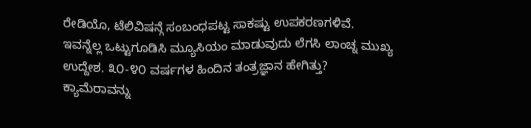ರೇಡಿಯೊ, ಟೆಲಿವಿಷನ್ಗೆ ಸಂಬಂಧಪಟ್ಟ ಸಾಕಷ್ಟು ಉಪಕರಣಗಳಿವೆ. ಇವನ್ನೆಲ್ಲ ಒಟ್ಟುಗೂಡಿಸಿ ಮ್ಯೂಸಿಯಂ ಮಾಡುವುದು ಲೆಗಸಿ ಲಾಂಚ್ನ ಮುಖ್ಯ ಉದ್ದೇಶ. ೩೦-೪೦ ವರ್ಷಗಳ ಹಿಂದಿನ ತಂತ್ರಜ್ಞಾನ ಹೇಗಿತ್ತು? ಕ್ಯಾಮೆರಾವನ್ನು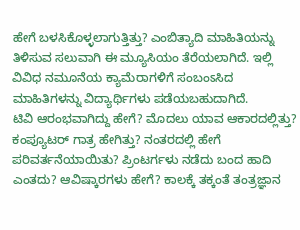ಹೇಗೆ ಬಳಸಿಕೊಳ್ಳಲಾಗುತ್ತಿತ್ತು? ಎಂಬಿತ್ಯಾದಿ ಮಾಹಿತಿಯನ್ನು ತಿಳಿಸುವ ಸಲುವಾಗಿ ಈ ಮ್ಯೂಸಿಯಂ ತೆರೆಯಲಾಗಿದೆ. ಇಲ್ಲಿ ವಿವಿಧ ನಮೂನೆಯ ಕ್ಯಾಮೆರಾಗಳಿಗೆ ಸಂಬಂಽಸಿದ ಮಾಹಿತಿಗಳನ್ನು ವಿದ್ಯಾರ್ಥಿಗಳು ಪಡೆಯಬಹುದಾಗಿದೆ.
ಟಿವಿ ಆರಂಭವಾಗಿದ್ದು ಹೇಗೆ? ಮೊದಲು ಯಾವ ಆಕಾರದಲ್ಲಿತ್ತು? ಕಂಪ್ಯೂಟರ್ ಗಾತ್ರ ಹೇಗಿತ್ತು? ನಂತರದಲ್ಲಿ ಹೇಗೆ ಪರಿವರ್ತನೆಯಾಯಿತು? ಪ್ರಿಂಟರ್ಗಳು ನಡೆದು ಬಂದ ಹಾದಿ ಎಂತದು? ಆವಿಷ್ಕಾರಗಳು ಹೇಗೆ? ಕಾಲಕ್ಕೆ ತಕ್ಕಂತೆ ತಂತ್ರಜ್ಞಾನ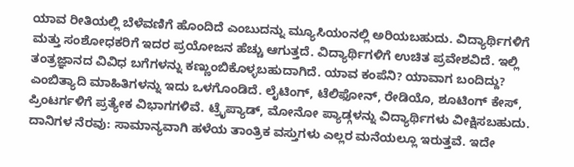ಯಾವ ರೀತಿಯಲ್ಲಿ ಬೆಳೆವಣಿಗೆ ಹೊಂದಿದೆ ಎಂಬುದನ್ನು ಮ್ಯೂಸಿಯಂನಲ್ಲಿ ಅರಿಯಬಹುದು. ವಿದ್ಯಾರ್ಥಿಗಳಿಗೆ ಮತ್ತು ಸಂಶೋಧಕರಿಗೆ ಇದರ ಪ್ರಯೋಜನ ಹೆಚ್ಚು ಆಗುತ್ತದೆ. ವಿದ್ಯಾರ್ಥಿಗಳಿಗೆ ಉಚಿತ ಪ್ರವೇಶವಿದೆ. ಇಲ್ಲಿ ತಂತ್ರಜ್ಞಾನದ ವಿವಿಧ ಬಗೆಗಳನ್ನು ಕಣ್ಣುಂಬಿಕೊಳ್ಳಬಹುದಾಗಿದೆ. ಯಾವ ಕಂಪೆನಿ? ಯಾವಾಗ ಬಂದಿದ್ದು? ಎಂಬಿತ್ಯಾದಿ ಮಾಹಿತಿಗಳನ್ನು ಇದು ಒಳಗೊಂಡಿದೆ. ಲೈಟಿಂಗ್, ಟೆಲಿಫೋನ್, ರೇಡಿಯೊ, ಶೂಟಿಂಗ್ ಕೇಸ್, ಪ್ರಿಂಟರ್ಗಳಿಗೆ ಪ್ರತ್ಯೇಕ ವಿಭಾಗಗಳಿವೆ. ಟ್ರೈಪ್ಯಾಡ್, ಮೋನೋ ಪ್ಯಾಡ್ಗಳನ್ನು ವಿದ್ಯಾರ್ಥಿಗಳು ವೀಕ್ಷಿಸಬಹುದು.
ದಾನಿಗಳ ನೆರವು: ಸಾಮಾನ್ಯವಾಗಿ ಹಳೆಯ ತಾಂತ್ರಿಕ ವಸ್ತುಗಳು ಎಲ್ಲರ ಮನೆಯಲ್ಲೂ ಇರುತ್ತವೆ. ಇದೇ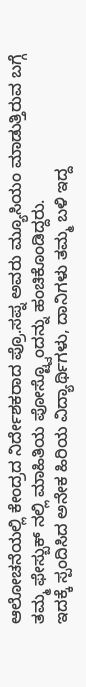ಆಲೋಚನೆಯಲ್ಲಿ ಕೇಂದ್ರದ ನಿರ್ದೇಶಕರಾದ ಪ್ರೊ.ಸಪ್ನ ಅವರು ಮ್ಯೂಸಿಯಂ ಮಾಡುತ್ತಿರುವ ಬಗ್ಗೆ ತಮ್ಮ ಫೇಸ್ಬುಕ್ ನಲ್ಲಿ ಮಾಹಿತಿಯ ಪೋಸ್ಟ್ವೊಂದನ್ನು ಹಂಚಿಕೊಂಡಿದ್ದರು.
ಇದಕ್ಕೆ ಸ್ಪಂದಿಸಿದ ಅನೇಕ ಹಿರಿಯ ವಿದ್ಯಾರ್ಥಿಗಳು, ದಾನಿಗಳು ತಮ್ಮ ಬಳಿ ಇದ್ದ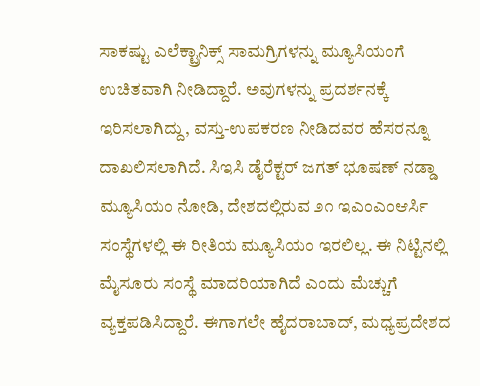ಸಾಕಷ್ಟು ಎಲೆಕ್ಟ್ರಾನಿಕ್ಸ್ ಸಾಮಗ್ರಿಗಳನ್ನು ಮ್ಯೂಸಿಯಂಗೆ ಉಚಿತವಾಗಿ ನೀಡಿದ್ದಾರೆ. ಅವುಗಳನ್ನು ಪ್ರದರ್ಶನಕ್ಕೆ ಇರಿಸಲಾಗಿದ್ದು, ವಸ್ತು-ಉಪಕರಣ ನೀಡಿದವರ ಹೆಸರನ್ನೂ ದಾಖಲಿಸಲಾಗಿದೆ. ಸಿಇಸಿ ಡೈರೆಕ್ಟರ್ ಜಗತ್ ಭೂಷಣ್ ನಡ್ಡಾ ಮ್ಯೂಸಿಯಂ ನೋಡಿ, ದೇಶದಲ್ಲಿರುವ ೨೧ ಇಎಂಎಂಆರ್ಸಿ ಸಂಸ್ಥೆಗಳಲ್ಲಿ ಈ ರೀತಿಯ ಮ್ಯೂಸಿಯಂ ಇರಲಿಲ್ಲ. ಈ ನಿಟ್ಟಿನಲ್ಲಿ ಮೈಸೂರು ಸಂಸ್ಥೆ ಮಾದರಿಯಾಗಿದೆ ಎಂದು ಮೆಚ್ಚುಗೆ ವ್ಯಕ್ತಪಡಿಸಿದ್ದಾರೆ. ಈಗಾಗಲೇ ಹೈದರಾಬಾದ್, ಮಧ್ಯಪ್ರದೇಶದ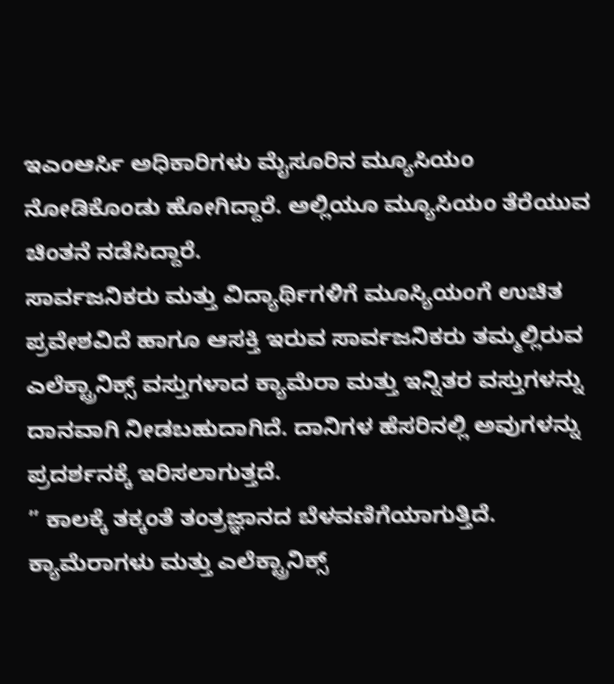ಇಎಂಆರ್ಸಿ ಅಧಿಕಾರಿಗಳು ಮೈಸೂರಿನ ಮ್ಯೂಸಿಯಂ ನೋಡಿಕೊಂಡು ಹೋಗಿದ್ದಾರೆ. ಅಲ್ಲಿಯೂ ಮ್ಯೂಸಿಯಂ ತೆರೆಯುವ ಚಿಂತನೆ ನಡೆಸಿದ್ದಾರೆ.
ಸಾರ್ವಜನಿಕರು ಮತ್ತು ವಿದ್ಯಾರ್ಥಿಗಳಿಗೆ ಮೂಸ್ಯಿಯಂಗೆ ಉಚಿತ ಪ್ರವೇಶವಿದೆ ಹಾಗೂ ಆಸಕ್ತಿ ಇರುವ ಸಾರ್ವಜನಿಕರು ತಮ್ಮಲ್ಲಿರುವ ಎಲೆಕ್ಟ್ರಾನಿಕ್ಸ್ ವಸ್ತುಗಳಾದ ಕ್ಯಾಮೆರಾ ಮತ್ತು ಇನ್ನಿತರ ವಸ್ತುಗಳನ್ನು ದಾನವಾಗಿ ನೀಡಬಹುದಾಗಿದೆ. ದಾನಿಗಳ ಹೆಸರಿನಲ್ಲಿ ಅವುಗಳನ್ನು ಪ್ರದರ್ಶನಕ್ಕೆ ಇರಿಸಲಾಗುತ್ತದೆ.
” ಕಾಲಕ್ಕೆ ತಕ್ಕಂತೆ ತಂತ್ರಜ್ಞಾನದ ಬೆಳವಣಿಗೆಯಾಗುತ್ತಿದೆ. ಕ್ಯಾಮೆರಾಗಳು ಮತ್ತು ಎಲೆಕ್ಟ್ರಾನಿಕ್ಸ್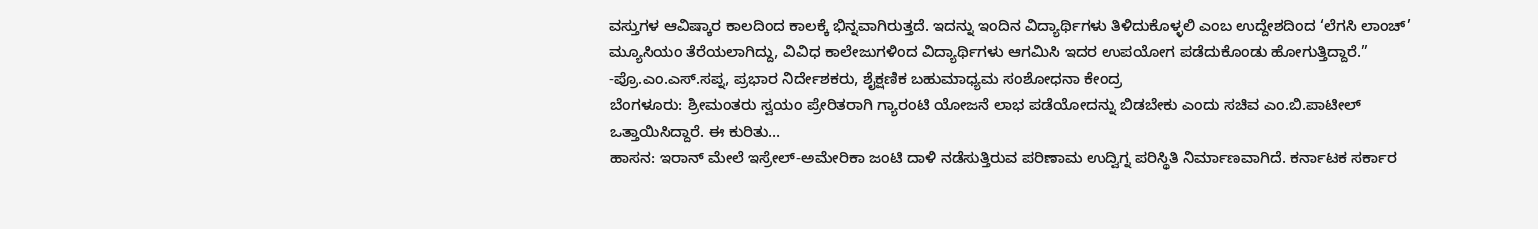ವಸ್ತುಗಳ ಆವಿಷ್ಕಾರ ಕಾಲದಿಂದ ಕಾಲಕ್ಕೆ ಭಿನ್ನವಾಗಿರುತ್ತದೆ. ಇದನ್ನು ಇಂದಿನ ವಿದ್ಯಾರ್ಥಿಗಳು ತಿಳಿದುಕೊಳ್ಳಲಿ ಎಂಬ ಉದ್ದೇಶದಿಂದ ‘ಲೆಗಸಿ ಲಾಂಚ್’ ಮ್ಯೂಸಿಯಂ ತೆರೆಯಲಾಗಿದ್ದು, ವಿವಿಧ ಕಾಲೇಜುಗಳಿಂದ ವಿದ್ಯಾರ್ಥಿಗಳು ಆಗಮಿಸಿ ಇದರ ಉಪಯೋಗ ಪಡೆದುಕೊಂಡು ಹೋಗುತ್ತಿದ್ದಾರೆ.”
-ಪ್ರೊ.ಎಂ.ಎಸ್.ಸಪ್ನ, ಪ್ರಭಾರ ನಿರ್ದೇಶಕರು, ಶೈಕ್ಷಣಿಕ ಬಹುಮಾಧ್ಯಮ ಸಂಶೋಧನಾ ಕೇಂದ್ರ
ಬೆಂಗಳೂರು: ಶ್ರೀಮಂತರು ಸ್ವಯಂ ಪ್ರೇರಿತರಾಗಿ ಗ್ಯಾರಂಟಿ ಯೋಜನೆ ಲಾಭ ಪಡೆಯೋದನ್ನು ಬಿಡಬೇಕು ಎಂದು ಸಚಿವ ಎಂ.ಬಿ.ಪಾಟೀಲ್ ಒತ್ತಾಯಿಸಿದ್ದಾರೆ. ಈ ಕುರಿತು…
ಹಾಸನ: ಇರಾನ್ ಮೇಲೆ ಇಸ್ರೇಲ್-ಅಮೇರಿಕಾ ಜಂಟಿ ದಾಳಿ ನಡೆಸುತ್ತಿರುವ ಪರಿಣಾಮ ಉದ್ವಿಗ್ನ ಪರಿಸ್ಥಿತಿ ನಿರ್ಮಾಣವಾಗಿದೆ. ಕರ್ನಾಟಕ ಸರ್ಕಾರ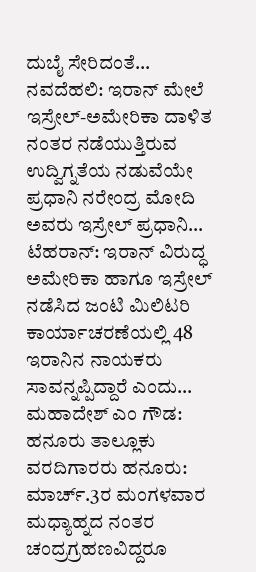ದುಬೈ ಸೇರಿದಂತೆ…
ನವದೆಹಲಿ: ಇರಾನ್ ಮೇಲೆ ಇಸ್ರೇಲ್-ಅಮೇರಿಕಾ ದಾಳಿತ ನಂತರ ನಡೆಯುತ್ತಿರುವ ಉದ್ವಿಗ್ನತೆಯ ನಡುವೆಯೇ ಪ್ರಧಾನಿ ನರೇಂದ್ರ ಮೋದಿ ಅವರು ಇಸ್ರೇಲ್ ಪ್ರಧಾನಿ…
ಟೆಹರಾನ್: ಇರಾನ್ ವಿರುದ್ಧ ಅಮೇರಿಕಾ ಹಾಗೂ ಇಸ್ರೇಲ್ ನಡೆಸಿದ ಜಂಟಿ ಮಿಲಿಟರಿ ಕಾರ್ಯಾಚರಣೆಯಲ್ಲಿ 48 ಇರಾನಿನ ನಾಯಕರು ಸಾವನ್ನಪ್ಪಿದ್ದಾರೆ ಎಂದು…
ಮಹಾದೇಶ್ ಎಂ ಗೌಡ: ಹನೂರು ತಾಲ್ಲೂಕು ವರದಿಗಾರರು ಹನೂರು: ಮಾರ್ಚ್.3ರ ಮಂಗಳವಾರ ಮಧ್ಯಾಹ್ನದ ನಂತರ ಚಂದ್ರಗ್ರಹಣವಿದ್ದರೂ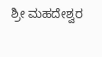ಶ್ರೀ ಮಹದೇಶ್ವರ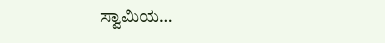ಸ್ವಾಮಿಯ…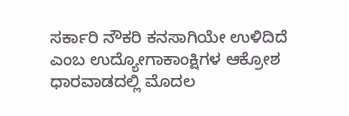ಸರ್ಕಾರಿ ನೌಕರಿ ಕನಸಾಗಿಯೇ ಉಳಿದಿದೆ ಎಂಬ ಉದ್ಯೋಗಾಕಾಂಕ್ಷಿಗಳ ಆಕ್ರೋಶ ಧಾರವಾಡದಲ್ಲಿ ಮೊದಲ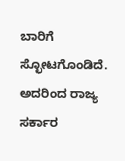ಬಾರಿಗೆ ಸ್ಛೋಟಗೊಂಡಿದೆ. ಅದರಿಂದ ರಾಜ್ಯ ಸರ್ಕಾರ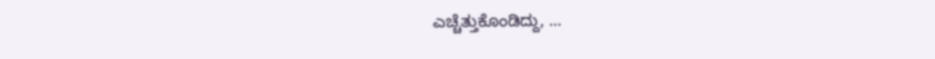ಎಚ್ಚೆತ್ತುಕೊಂಡಿದ್ದು, …